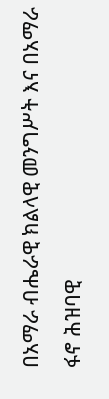በአማራ ብሔራዊ ክልላዊ መንግሥት እና በአማራ ፋኖ ሕዝባዊ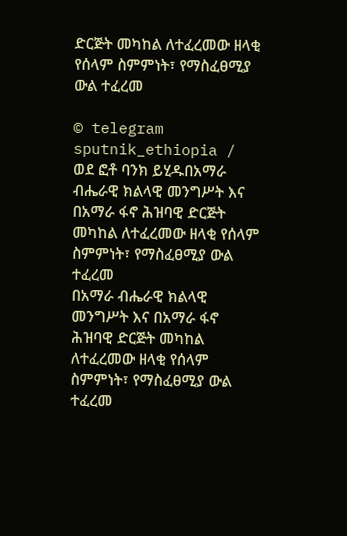ድርጅት መካከል ለተፈረመው ዘላቂ የሰላም ስምምነት፣ የማስፈፀሚያ ውል ተፈረመ

© telegram sputnik_ethiopia / ወደ ፎቶ ባንክ ይሂዱበአማራ ብሔራዊ ክልላዊ መንግሥት እና በአማራ ፋኖ ሕዝባዊ ድርጅት መካከል ለተፈረመው ዘላቂ የሰላም ስምምነት፣ የማስፈፀሚያ ውል ተፈረመ
በአማራ ብሔራዊ ክልላዊ መንግሥት እና በአማራ ፋኖ ሕዝባዊ ድርጅት መካከል ለተፈረመው ዘላቂ የሰላም ስምምነት፣ የማስፈፀሚያ ውል ተፈረመ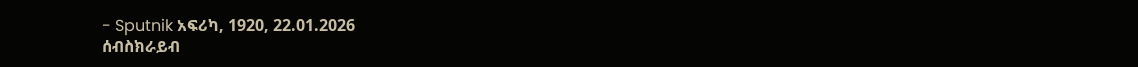- Sputnik አፍሪካ, 1920, 22.01.2026
ሰብስክራይብ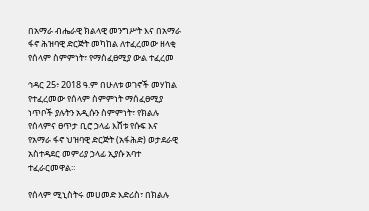በአማራ ብሔራዊ ክልላዊ መንግሥት እና በአማራ ፋኖ ሕዝባዊ ድርጅት መካከል ለተፈረመው ዘላቂ የሰላም ስምምነት፣ የማስፈፀሚያ ውል ተፈረመ

ኅዳር 25፥ 2018 ዓ.ም በሁለቱ ወገኖች መሃከል የተፈረመው የሰላም ስምምነት ማሰፈፀሚያ ነጥቦች ያሉትን አዲሱን ስምምነት፣ የክልሉ የሰላምና ፀጥታ ቢሮ ኃላፊ እሸቱ የሱፍ እና የአማራ ፋኖ ህዝባዊ ድርጅት (አፋሕድ) ወታደራዊ አስተዳደር መምሪያ ኃላፊ ኢያሱ አባተ ተፈራርመዋል።

የሰላም ሚኒስትሩ መሀመድ እድሪስ፣ በክልሉ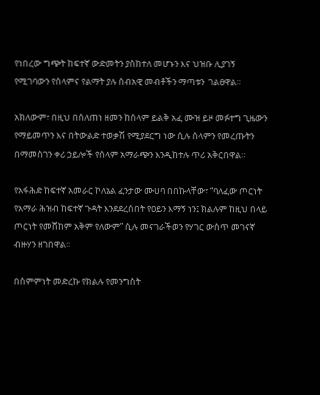የነበረው ግጭት ከፍተኛ ውድመትን ያስከተለ መሆኑን እና ህዝቡ ሊያገኝ የሚገባውን የሰላምና የልማት ያሉ ሰብአዊ መብቶችን ማጣቱን  ገልፀዋል።

አክለውም፣ በዚህ በሰለጠነ ዘመን ከሰላም ይልቅ አፈ ሙዝ ይዞ መፉተግ ጊዜውን የማይመጥን እና በትውልድ ተወቃሽ የሚያደርግ ነው ሲሉ ሰላምን የመረጡትን በማመስገን ቀሪ ኃይሎች የሰላም አማራጭን እንዲከተሉ ጥሪ አቅርበዋል።

የአፋሕድ ከፍተኛ አመራር ኮለኔል ፈንታው ሙሀባ በበኩላቸው፣ “ባለፈው ጦርነት የአማራ ሕዝብ ከፍተኛ ጉዳት እንደደረሰበት የዐይን እማኝ ነን፤ ክልሉም ከዚህ በላይ ጦርነት የመሸከም አቅም የለውም” ሲሉ መናገራችወን የሃገር ውስጥ መገናኛ ብዙሃን ዘገበዋል፡፡

በስምምነት መድረኩ የክልሉ የመንግስት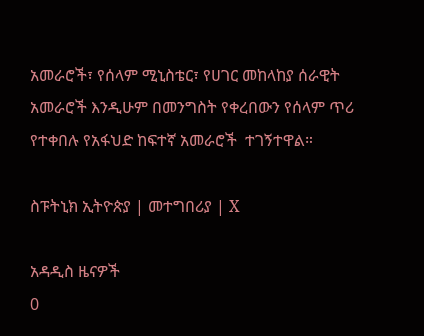አመራሮች፣ የሰላም ሚኒስቴር፣ የሀገር መከላከያ ሰራዊት አመራሮች እንዲሁም በመንግስት የቀረበውን የሰላም ጥሪ የተቀበሉ የአፋህድ ከፍተኛ አመራሮች  ተገኝተዋል።

ስፑትኒክ ኢትዮጵያ | መተግበሪያ | X

አዳዲስ ዜናዎች
0